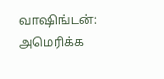வாஷிங்டன்: அமெரிக்க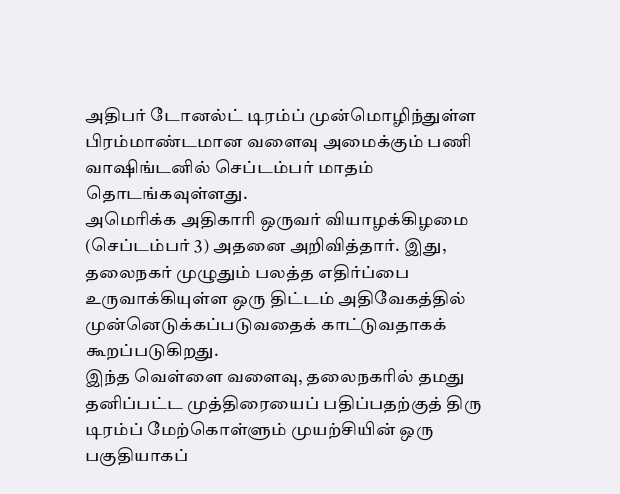அதிபர் டோனல்ட் டிரம்ப் முன்மொழிந்துள்ள பிரம்மாண்டமான வளைவு அமைக்கும் பணி வாஷிங்டனில் செப்டம்பர் மாதம் தொடங்கவுள்ளது.
அமெரிக்க அதிகாரி ஒருவர் வியாழக்கிழமை (செப்டம்பர் 3) அதனை அறிவித்தார். இது, தலைநகர் முழுதும் பலத்த எதிர்ப்பை உருவாக்கியுள்ள ஒரு திட்டம் அதிவேகத்தில் முன்னெடுக்கப்படுவதைக் காட்டுவதாகக் கூறப்படுகிறது.
இந்த வெள்ளை வளைவு, தலைநகரில் தமது தனிப்பட்ட முத்திரையைப் பதிப்பதற்குத் திரு டிரம்ப் மேற்கொள்ளும் முயற்சியின் ஒரு பகுதியாகப்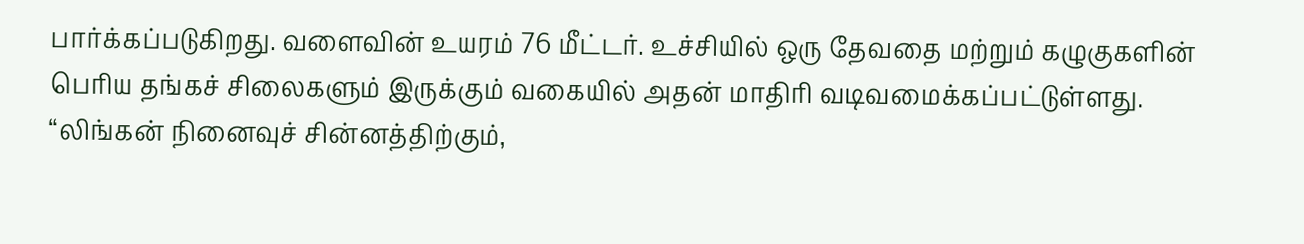பார்க்கப்படுகிறது. வளைவின் உயரம் 76 மீட்டர். உச்சியில் ஒரு தேவதை மற்றும் கழுகுகளின் பெரிய தங்கச் சிலைகளும் இருக்கும் வகையில் அதன் மாதிரி வடிவமைக்கப்பட்டுள்ளது.
“லிங்கன் நினைவுச் சின்னத்திற்கும்,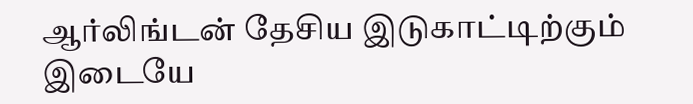ஆர்லிங்டன் தேசிய இடுகாட்டிற்கும் இடையே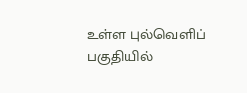உள்ள புல்வெளிப் பகுதியில்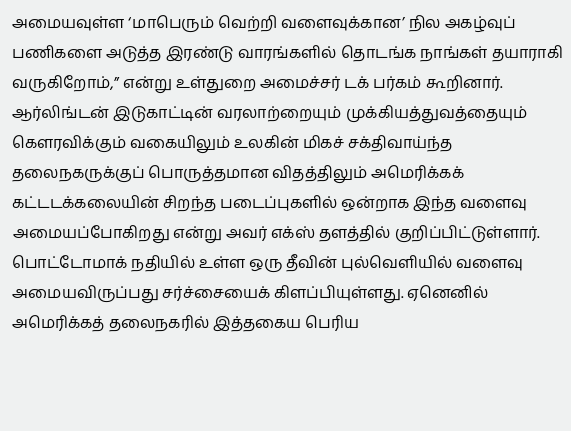அமையவுள்ள ‘மாபெரும் வெற்றி வளைவுக்கான’ நில அகழ்வுப் பணிகளை அடுத்த இரண்டு வாரங்களில் தொடங்க நாங்கள் தயாராகி வருகிறோம்,” என்று உள்துறை அமைச்சர் டக் பர்கம் கூறினார்.
ஆர்லிங்டன் இடுகாட்டின் வரலாற்றையும் முக்கியத்துவத்தையும் கௌரவிக்கும் வகையிலும் உலகின் மிகச் சக்திவாய்ந்த தலைநகருக்குப் பொருத்தமான விதத்திலும் அமெரிக்கக் கட்டடக்கலையின் சிறந்த படைப்புகளில் ஒன்றாக இந்த வளைவு அமையப்போகிறது என்று அவர் எக்ஸ் தளத்தில் குறிப்பிட்டுள்ளார்.
பொட்டோமாக் நதியில் உள்ள ஒரு தீவின் புல்வெளியில் வளைவு அமையவிருப்பது சர்ச்சையைக் கிளப்பியுள்ளது. ஏனெனில் அமெரிக்கத் தலைநகரில் இத்தகைய பெரிய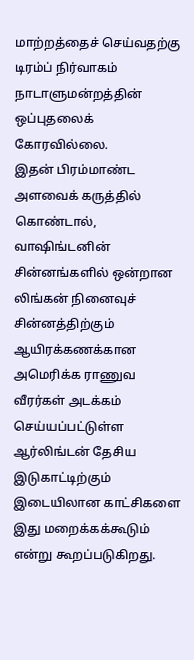மாற்றத்தைச் செய்வதற்கு டிரம்ப் நிர்வாகம் நாடாளுமன்றத்தின் ஒப்புதலைக் கோரவில்லை.
இதன் பிரம்மாண்ட அளவைக் கருத்தில் கொண்டால், வாஷிங்டனின் சின்னங்களில் ஒன்றான லிங்கன் நினைவுச் சின்னத்திற்கும் ஆயிரக்கணக்கான அமெரிக்க ராணுவ வீரர்கள் அடக்கம் செய்யப்பட்டுள்ள ஆர்லிங்டன் தேசிய இடுகாட்டிற்கும் இடையிலான காட்சிகளை இது மறைக்கக்கூடும் என்று கூறப்படுகிறது.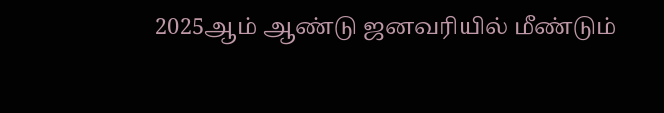2025ஆம் ஆண்டு ஜனவரியில் மீண்டும்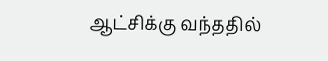ஆட்சிக்கு வந்ததில்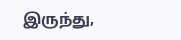இருந்து,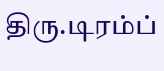திரு.டிரம்ப்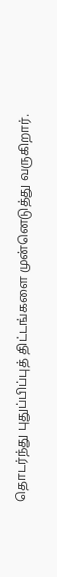தொடர்ந்து புதுப்பிப்புத் திட்டங்களை முன்னெடுத்து வருகிறார்.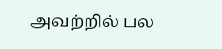அவற்றில் பல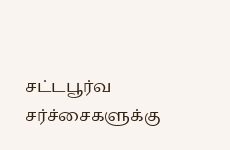சட்டபூர்வ சர்ச்சைகளுக்கு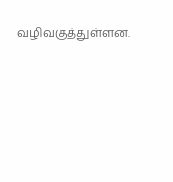வழிவகுத்துள்ளன.